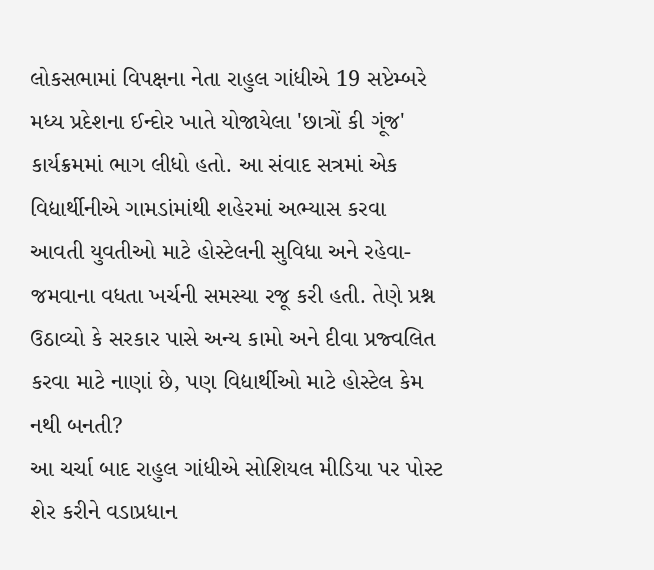લોકસભામાં વિપક્ષના નેતા રાહુલ ગાંધીએ 19 સપ્ટેમ્બરે મધ્ય પ્રદેશના ઈન્દોર ખાતે યોજાયેલા 'છાત્રોં કી ગૂંજ' કાર્યક્રમમાં ભાગ લીધો હતો. આ સંવાદ સત્રમાં એક વિદ્યાર્થીનીએ ગામડાંમાંથી શહેરમાં અભ્યાસ કરવા આવતી યુવતીઓ માટે હોસ્ટેલની સુવિધા અને રહેવા-જમવાના વધતા ખર્ચની સમસ્યા રજૂ કરી હતી. તેણે પ્રશ્ન ઉઠાવ્યો કે સરકાર પાસે અન્ય કામો અને દીવા પ્રજ્વલિત કરવા માટે નાણાં છે, પણ વિદ્યાર્થીઓ માટે હોસ્ટેલ કેમ નથી બનતી?
આ ચર્ચા બાદ રાહુલ ગાંધીએ સોશિયલ મીડિયા પર પોસ્ટ શેર કરીને વડાપ્રધાન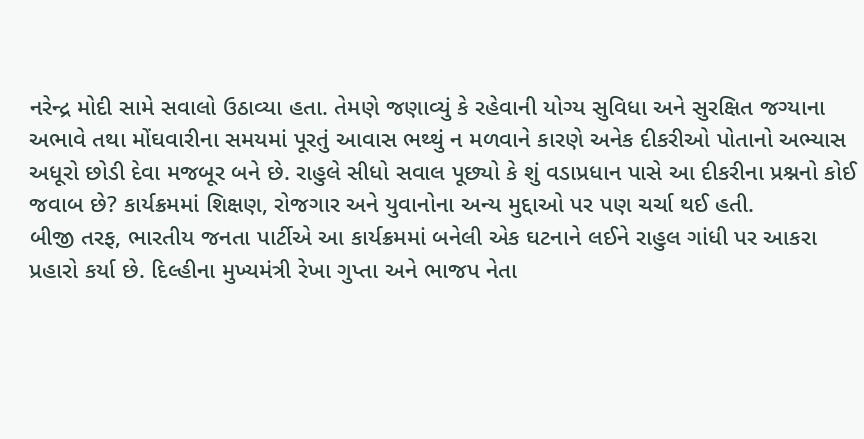નરેન્દ્ર મોદી સામે સવાલો ઉઠાવ્યા હતા. તેમણે જણાવ્યું કે રહેવાની યોગ્ય સુવિધા અને સુરક્ષિત જગ્યાના અભાવે તથા મોંઘવારીના સમયમાં પૂરતું આવાસ ભથ્થું ન મળવાને કારણે અનેક દીકરીઓ પોતાનો અભ્યાસ અધૂરો છોડી દેવા મજબૂર બને છે. રાહુલે સીધો સવાલ પૂછ્યો કે શું વડાપ્રધાન પાસે આ દીકરીના પ્રશ્નનો કોઈ જવાબ છે? કાર્યક્રમમાં શિક્ષણ, રોજગાર અને યુવાનોના અન્ય મુદ્દાઓ પર પણ ચર્ચા થઈ હતી.
બીજી તરફ, ભારતીય જનતા પાર્ટીએ આ કાર્યક્રમમાં બનેલી એક ઘટનાને લઈને રાહુલ ગાંધી પર આકરા પ્રહારો કર્યા છે. દિલ્હીના મુખ્યમંત્રી રેખા ગુપ્તા અને ભાજપ નેતા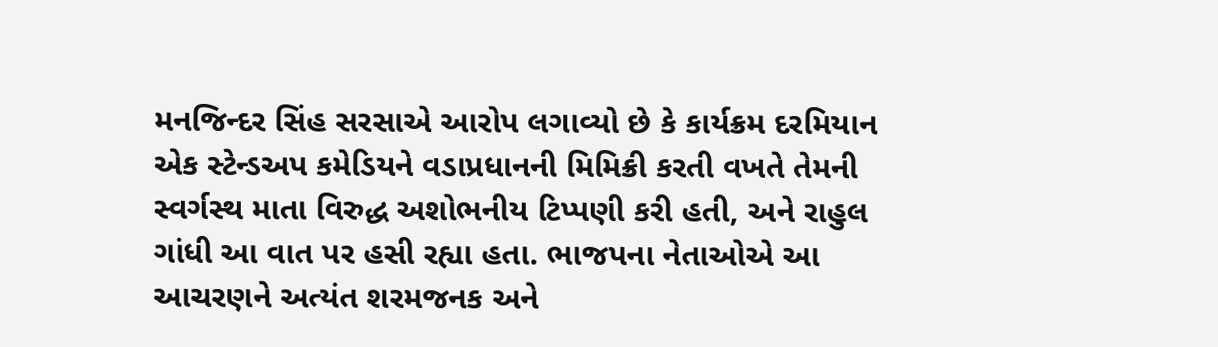મનજિન્દર સિંહ સરસાએ આરોપ લગાવ્યો છે કે કાર્યક્રમ દરમિયાન એક સ્ટેન્ડઅપ કમેડિયને વડાપ્રધાનની મિમિક્રી કરતી વખતે તેમની સ્વર્ગસ્થ માતા વિરુદ્ધ અશોભનીય ટિપ્પણી કરી હતી, અને રાહુલ ગાંધી આ વાત પર હસી રહ્યા હતા. ભાજપના નેતાઓએ આ આચરણને અત્યંત શરમજનક અને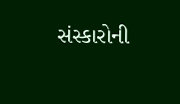સંસ્કારોની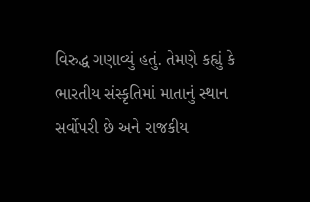વિરુદ્ધ ગણાવ્યું હતું. તેમણે કહ્યું કે ભારતીય સંસ્કૃતિમાં માતાનું સ્થાન સર્વોપરી છે અને રાજકીય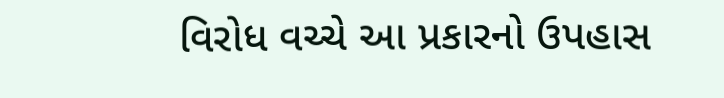વિરોધ વચ્ચે આ પ્રકારનો ઉપહાસ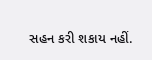સહન કરી શકાય નહીં.